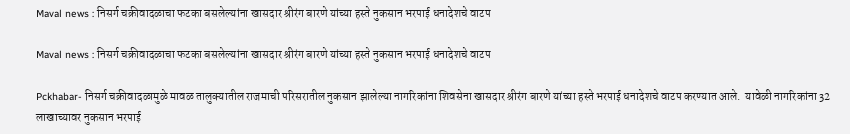Maval news : निसर्ग चक्रीवादळाचा फटका बसलेल्यांना खासदार श्रीरंग बारणे यांच्या हस्ते नुकसान भरपाई धनादेशचे वाटप

Maval news : निसर्ग चक्रीवादळाचा फटका बसलेल्यांना खासदार श्रीरंग बारणे यांच्या हस्ते नुकसान भरपाई धनादेशचे वाटप

Pckhabar- निसर्ग चक्रीवादळामुळे मावळ तालुक्यातील राजमाची परिसरातील नुकसान झालेल्या नागरिकांना शिवसेना खासदार श्रीरंग बारणे यांच्या हस्ते भरपाई धनादेशचे वाटप करण्यात आले.  यावेळी नागरिकांना 32 लाखाच्यावर नुकसान भरपाई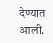देण्यात आली.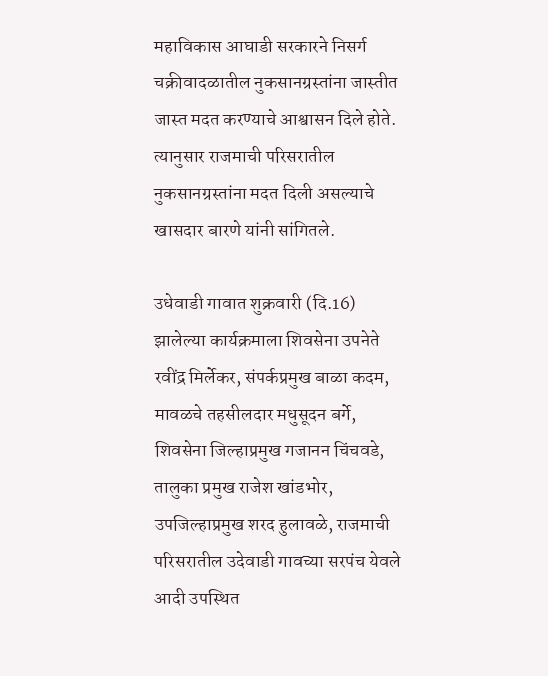महाविकास आघाडी सरकारने निसर्ग चक्रीवादळातील नुकसानग्रस्तांना जास्तीत जास्त मदत करण्याचे आश्वासन दिले होते. त्यानुसार राजमाची परिसरातील नुकसानग्रस्तांना मदत दिली असल्याचे खासदार बारणे यांनी सांगितले.

उधेवाडी गावात शुक्रवारी (दि.16) झालेल्या कार्यक्रमाला शिवसेना उपनेते रवींद्र मिर्लेकर, संपर्कप्रमुख बाळा कदम, मावळचे तहसीलदार मधुसूदन बर्गे, शिवसेना जिल्हाप्रमुख गजानन चिंचवडे, तालुका प्रमुख राजेश खांडभोर, उपजिल्हाप्रमुख शरद हुलावळे, राजमाची परिसरातील उदेवाडी गावच्या सरपंच येवले आदी उपस्थित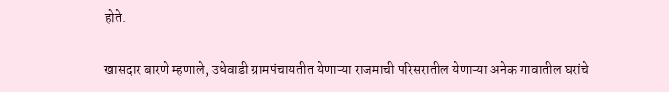होते.

खासदार बारणे म्हणाले, उधेवाडी ग्रामपंचायतीत येणाऱ्या राजमाची परिसरातील येणाऱ्या अनेक गावातील घरांचे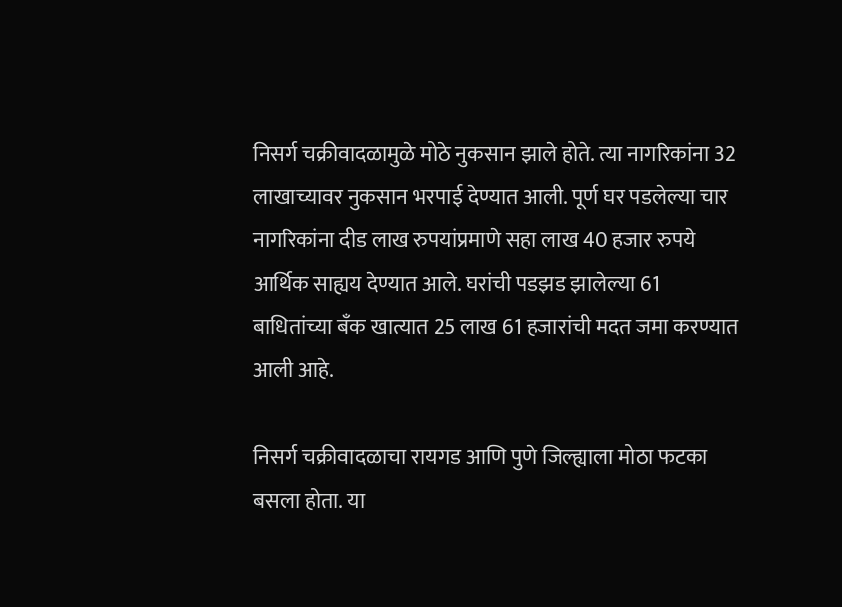निसर्ग चक्रीवादळामुळे मोठे नुकसान झाले होते. त्या नागरिकांना 32 लाखाच्यावर नुकसान भरपाई देण्यात आली. पूर्ण घर पडलेल्या चार नागरिकांना दीड लाख रुपयांप्रमाणे सहा लाख 40 हजार रुपये आर्थिक साह्यय देण्यात आले. घरांची पडझड झालेल्या 61 बाधितांच्या बँक खात्यात 25 लाख 61 हजारांची मदत जमा करण्यात  आली आहे.

निसर्ग चक्रीवादळाचा रायगड आणि पुणे जिल्ह्याला मोठा फटका बसला होता. या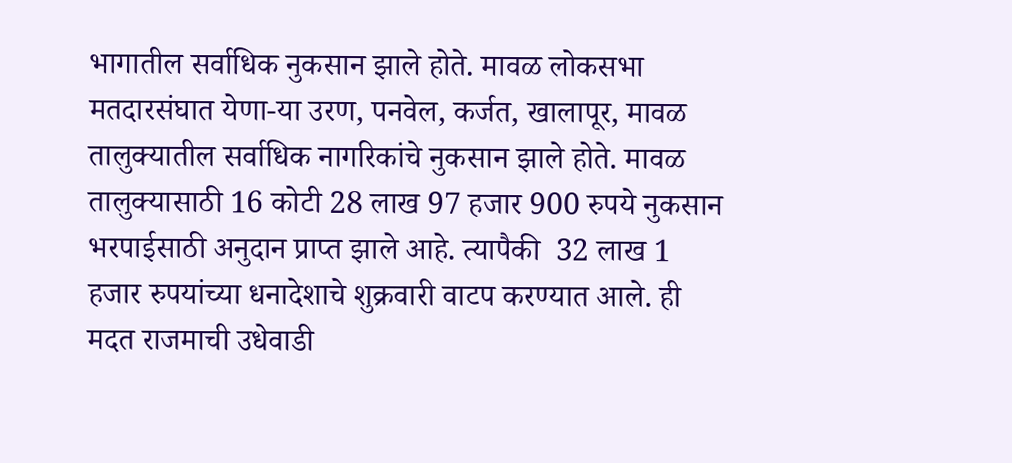भागातील सर्वाधिक नुकसान झाले होते. मावळ लोकसभा मतदारसंघात येणा-या उरण, पनवेल, कर्जत, खालापूर, मावळ तालुक्यातील सर्वाधिक नागरिकांचे नुकसान झाले होते. मावळ तालुक्यासाठी 16 कोटी 28 लाख 97 हजार 900 रुपये नुकसान भरपाईसाठी अनुदान प्राप्त झाले आहे. त्यापैकी  32 लाख 1 हजार रुपयांच्या धनादेशाचे शुक्रवारी वाटप करण्यात आले. ही  मदत राजमाची उधेवाडी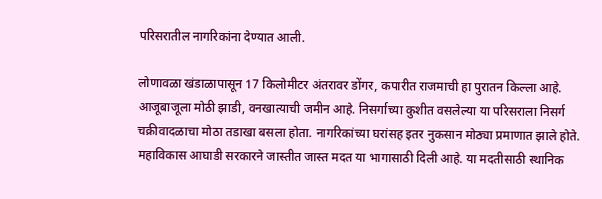परिसरातील नागरिकांना देण्यात आली.

लोणावळा खंडाळापासून 17 किलोमीटर अंतरावर डोंगर, कपारीत राजमाची हा पुरातन किल्ला आहे. आजूबाजूला मोठी झाडी, वनखात्याची जमीन आहे. निसर्गाच्या कुशीत वसलेल्या या परिसराला निसर्ग चक्रीवादळाचा मोठा तडाखा बसला होता. नागरिकांच्या घरांसह इतर नुकसान मोठ्या प्रमाणात झाले होते. महाविकास आघाडी सरकारने जास्तीत जास्त मदत या भागासाठी दिली आहे. या मदतीसाठी स्थानिक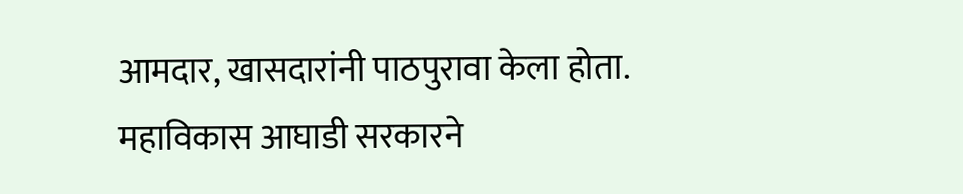आमदार, खासदारांनी पाठपुरावा केला होता. महाविकास आघाडी सरकारने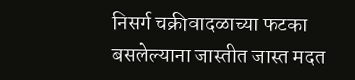निसर्ग चक्रीवादळाच्या फटका बसलेल्याना जास्तीत जास्त मदत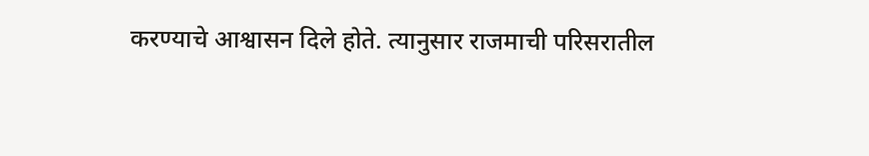करण्याचे आश्वासन दिले होते. त्यानुसार राजमाची परिसरातील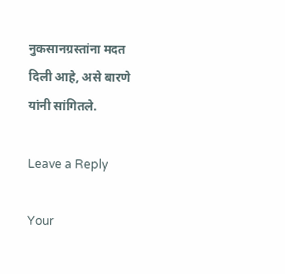नुकसानग्रस्तांना मदत दिली आहे, असे बारणे यांनी सांगितले.

Leave a Reply

Your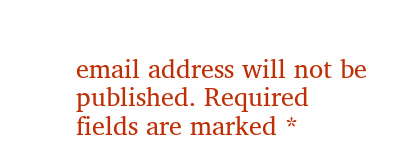email address will not be published. Required fields are marked *